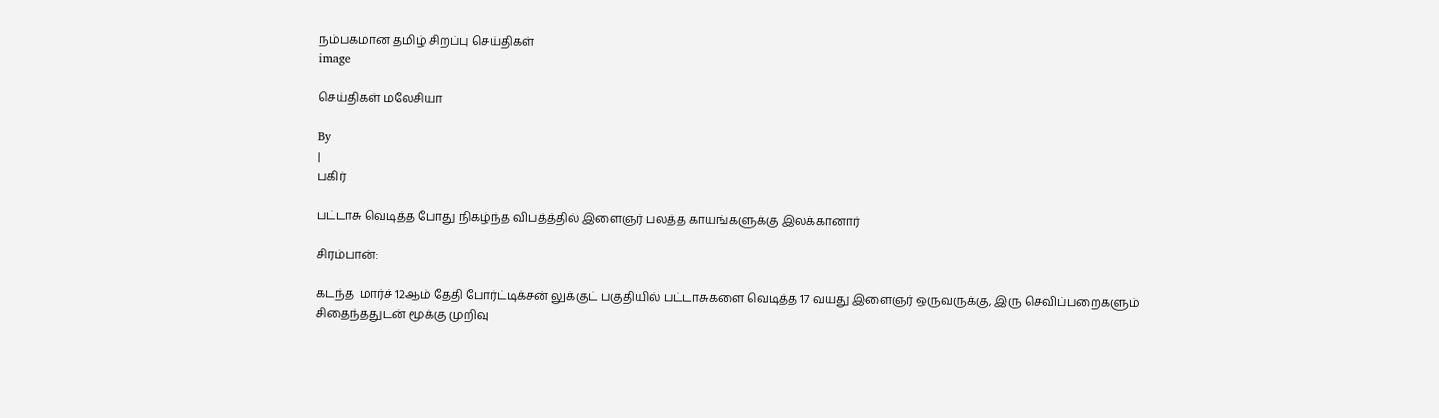நம்பகமான தமிழ் சிறப்பு செய்திகள்
image

செய்திகள் மலேசியா

By
|
பகிர்

பட்டாசு வெடித்த போது நிகழ்ந்த விபத்த்தில் இளைஞர் பலத்த காயங்களுக்கு இலக்கானார்

சிரம்பான்:

கடந்த  மார்ச் 12ஆம் தேதி போர்ட்டிக்சன் லுக்குட் பகுதியில் பட்டாசுகளை வெடித்த 17 வயது இளைஞர் ஒருவருக்கு, இரு செவிப்பறைகளும் சிதைந்ததுடன் மூக்கு முறிவு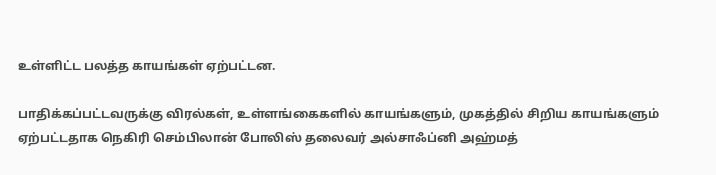உள்ளிட்ட பலத்த காயங்கள் ஏற்பட்டன.

பாதிக்கப்பட்டவருக்கு விரல்கள், உள்ளங்கைகளில் காயங்களும், முகத்தில் சிறிய காயங்களும் ஏற்பட்டதாக நெகிரி செம்பிலான் போலிஸ் தலைவர் அல்சாஃப்னி அஹ்மத்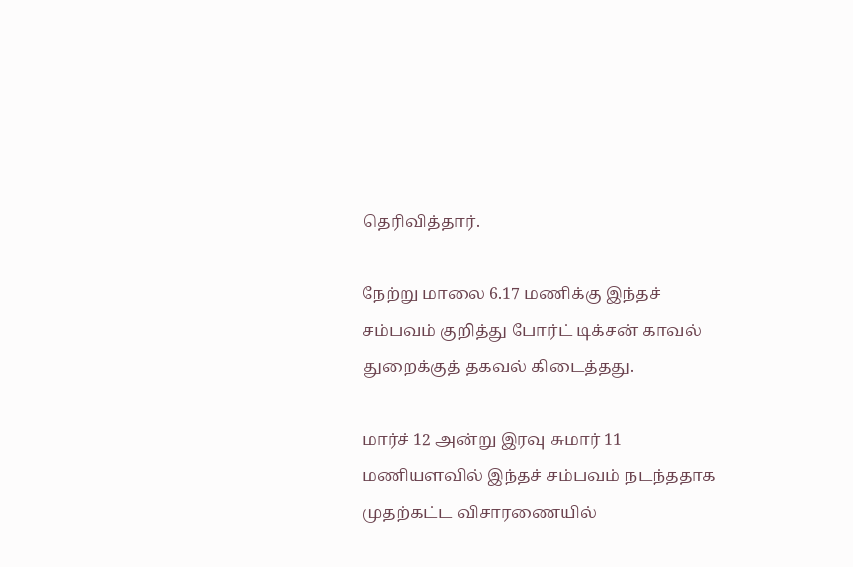தெரிவித்தார்.

நேற்று மாலை 6.17 மணிக்கு இந்தச் சம்பவம் குறித்து போர்ட் டிக்சன் காவல் துறைக்குத் தகவல் கிடைத்தது.

மார்ச் 12 அன்று இரவு சுமார் 11 மணியளவில் இந்தச் சம்பவம் நடந்ததாக முதற்கட்ட விசாரணையில்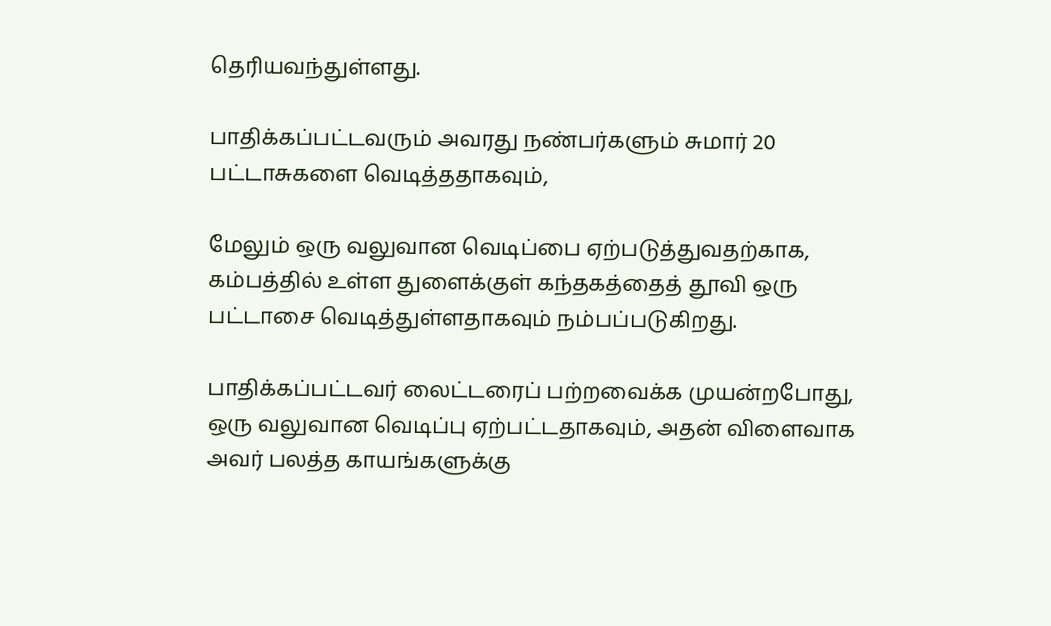தெரியவந்துள்ளது.

பாதிக்கப்பட்டவரும் அவரது நண்பர்களும் சுமார் 20 பட்டாசுகளை வெடித்ததாகவும்,

மேலும் ஒரு வலுவான வெடிப்பை ஏற்படுத்துவதற்காக, கம்பத்தில் உள்ள துளைக்குள் கந்தகத்தைத் தூவி ஒரு பட்டாசை வெடித்துள்ளதாகவும் நம்பப்படுகிறது.

பாதிக்கப்பட்டவர் லைட்டரைப் பற்றவைக்க முயன்றபோது, ஒரு வலுவான வெடிப்பு ஏற்பட்டதாகவும், அதன் விளைவாக அவர் பலத்த காயங்களுக்கு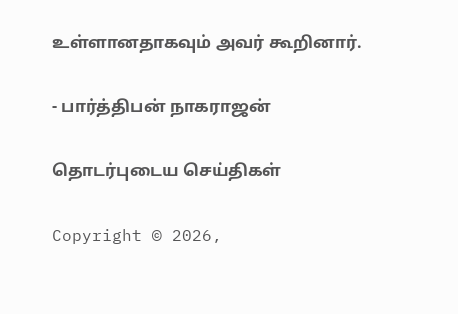உள்ளானதாகவும் அவர் கூறினார்.

- பார்த்திபன் நாகராஜன்

தொடர்புடைய செய்திகள்

Copyright © 2026,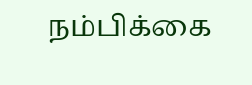நம்பிக்கை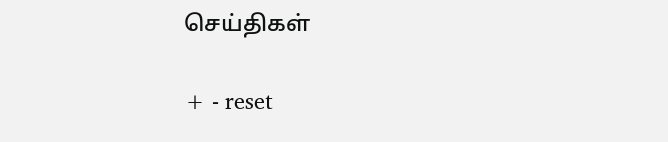செய்திகள்

+ - reset